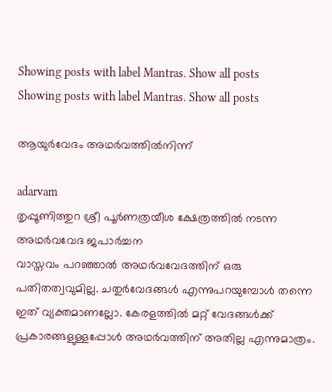Showing posts with label Mantras. Show all posts
Showing posts with label Mantras. Show all posts

ആയുര്‍വേദം അഥര്‍വത്തില്‍നിന്ന്

adarvam
തൃപ്പൂണിത്തുറ ശ്രീ പൂര്‍ണത്രയീശ ക്ഷേത്രത്തില്‍ നടന്ന അഥര്‍വവേദ ജപാര്‍ച്ചന
വാസ്തവം പറഞ്ഞാല്‍ അഥര്‍വവേദത്തിന് ഒരു പതിതത്വവുമില്ല. ചതുര്‍വേദങ്ങള്‍ എന്നുപറയുമ്പോള്‍ തന്നെ ഇത് വ്യക്തമാണല്ലോ. കേരളത്തില്‍ മറ്റ് വേദങ്ങള്‍ക്ക് പ്രകാരങ്ങളുള്ളപ്പോള്‍ അഥര്‍വത്തിന് അതില്ല എന്നുമാത്രം.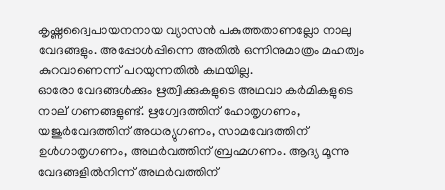കൃഷ്ണദ്വൈപായനനായ വ്യാസന്‍ പകുത്തതാണല്ലോ നാലു വേദങ്ങളും. അപ്പോള്‍പ്പിന്നെ അതില്‍ ഒന്നിനുമാത്രം മഹത്വം കുറവാണെന്ന് പറയുന്നതില്‍ കഥയില്ല.
ഓരോ വേദങ്ങള്‍ക്കും ഋത്വിക്കുകളുടെ അഥവാ കര്‍മികളുടെ നാല് ഗണങ്ങളുണ്ട്. ഋഗ്വേദത്തിന് ഹോതൃഗണം, യജുര്‍വേദത്തിന് അധര്യുഗണം, സാമവേദത്തിന് ഉള്‍ഗാതൃഗണം, അഥര്‍വത്തിന് ബ്രഹ്മഗണം. ആദ്യ മൂന്നു വേദങ്ങളില്‍നിന്ന് അഥര്‍വത്തിന്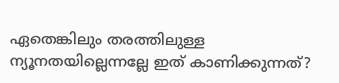ഏതെങ്കിലും തരത്തിലുള്ള ന്യൂനതയില്ലെന്നല്ലേ ഇത് കാണിക്കുന്നത്?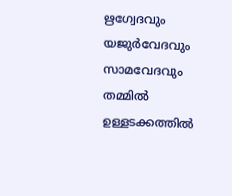ഋഗ്വേദവും യജുര്‍വേദവും സാമവേദവും തമ്മില്‍ ഉള്ളടക്കത്തില്‍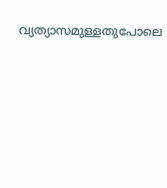വ്യത്യാസമുള്ളതുപോലെ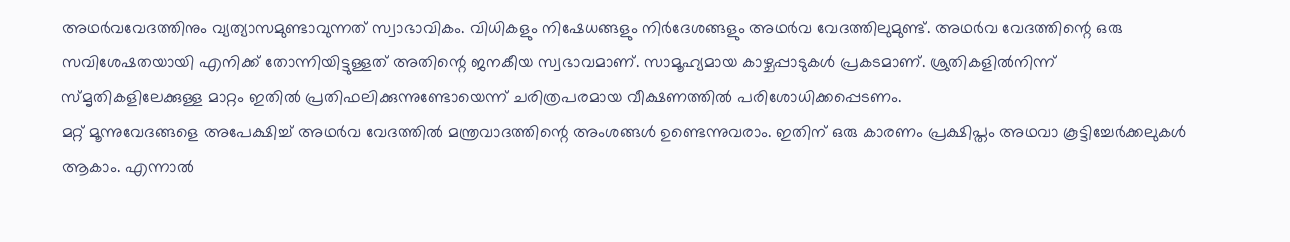അഥര്‍വവേദത്തിനും വ്യത്യാസമുണ്ടാവുന്നത് സ്വാഭാവികം. വിധികളും നിഷേധങ്ങളും നിര്‍ദേശങ്ങളും അഥര്‍വ വേദത്തിലുമുണ്ട്. അഥര്‍വ വേദത്തിന്റെ ഒരു സവിശേഷതയായി എനിക്ക് തോന്നിയിട്ടുള്ളത് അതിന്റെ ജനകീയ സ്വഭാവമാണ്. സാമൂഹ്യമായ കാഴ്ചപ്പാടുകള്‍ പ്രകടമാണ്. ശ്രുതികളില്‍നിന്ന് സ്മൃതികളിലേക്കുള്ള മാറ്റം ഇതില്‍ പ്രതിഫലിക്കുന്നുണ്ടോയെന്ന് ചരിത്രപരമായ വീക്ഷണത്തില്‍ പരിശോധിക്കപ്പെടണം.
മറ്റ് മൂന്നുവേദങ്ങളെ അപേക്ഷിച്ച് അഥര്‍വ വേദത്തില്‍ മന്ത്രവാദത്തിന്റെ അംശങ്ങള്‍ ഉണ്ടെന്നുവരാം. ഇതിന് ഒരു കാരണം പ്രക്ഷിപ്തം അഥവാ കൂട്ടിച്ചേര്‍ക്കലുകള്‍ ആകാം. എന്നാല്‍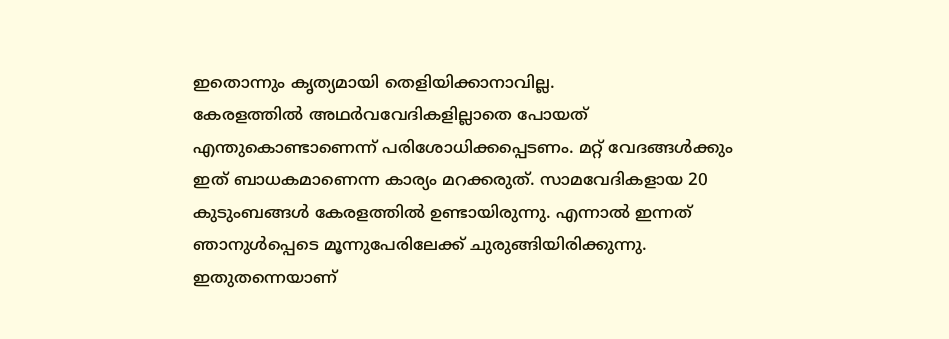ഇതൊന്നും കൃത്യമായി തെളിയിക്കാനാവില്ല.
കേരളത്തില്‍ അഥര്‍വവേദികളില്ലാതെ പോയത് എന്തുകൊണ്ടാണെന്ന് പരിശോധിക്കപ്പെടണം. മറ്റ് വേദങ്ങള്‍ക്കും ഇത് ബാധകമാണെന്ന കാര്യം മറക്കരുത്. സാമവേദികളായ 20 കുടുംബങ്ങള്‍ കേരളത്തില്‍ ഉണ്ടായിരുന്നു. എന്നാല്‍ ഇന്നത് ഞാനുള്‍പ്പെടെ മൂന്നുപേരിലേക്ക് ചുരുങ്ങിയിരിക്കുന്നു. ഇതുതന്നെയാണ്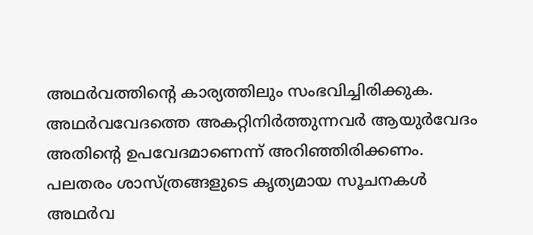അഥര്‍വത്തിന്റെ കാര്യത്തിലും സംഭവിച്ചിരിക്കുക.
അഥര്‍വവേദത്തെ അകറ്റിനിര്‍ത്തുന്നവര്‍ ആയുര്‍വേദം അതിന്റെ ഉപവേദമാണെന്ന് അറിഞ്ഞിരിക്കണം. പലതരം ശാസ്ത്രങ്ങളുടെ കൃത്യമായ സൂചനകള്‍ അഥര്‍വ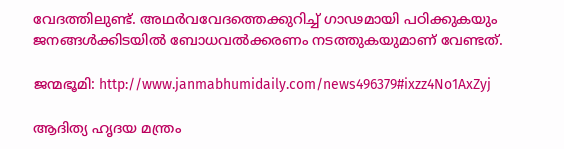വേദത്തിലുണ്ട്. അഥര്‍വവേദത്തെക്കുറിച്ച് ഗാഢമായി പഠിക്കുകയും ജനങ്ങള്‍ക്കിടയില്‍ ബോധവല്‍ക്കരണം നടത്തുകയുമാണ് വേണ്ടത്.

ജന്മഭൂമി: http://www.janmabhumidaily.com/news496379#ixzz4No1AxZyj

ആദിത്യ ഹൃദയ മന്ത്രം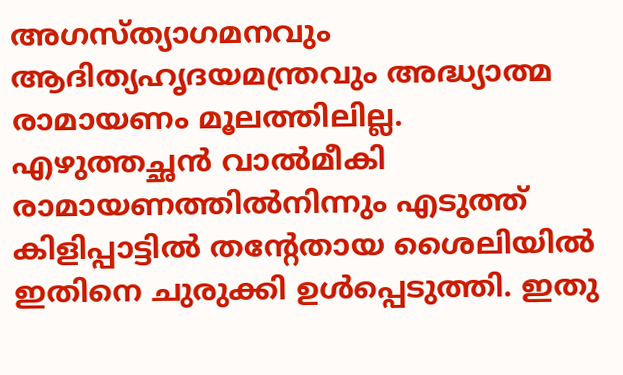അഗസ്ത്യാഗമനവും ആദിത്യഹൃദയമന്ത്രവും അദ്ധ്യാത്മ രാമായണം മൂലത്തിലില്ല. എഴുത്തച്ഛന്‍ വാല്‍മീകി രാമായണത്തില്‍നിന്നും എടുത്ത് കിളിപ്പാട്ടില്‍ തന്റേതായ ശൈലിയില്‍ ഇതിനെ ചുരുക്കി ഉള്‍പ്പെടുത്തി. ഇതു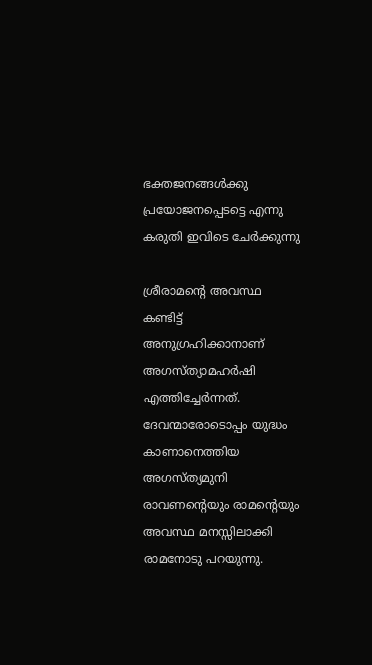ഭക്തജനങ്ങള്‍ക്കു പ്രയോജനപ്പെടട്ടെ എന്നു കരുതി ഇവിടെ ചേര്‍ക്കുന്നു

ശ്രീരാമന്റെ അവസ്ഥ കണ്ടിട്ട് അനുഗ്രഹിക്കാനാണ് അഗസ്ത്യാമഹര്‍ഷി എത്തിച്ചേര്‍ന്നത്. ദേവന്മാരോടൊപ്പം യുദ്ധം കാണാനെത്തിയ അഗസ്ത്യമുനി രാവണന്റെയും രാമന്റെയും അവസ്ഥ മനസ്സിലാക്കി രാമനോടു പറയുന്നു.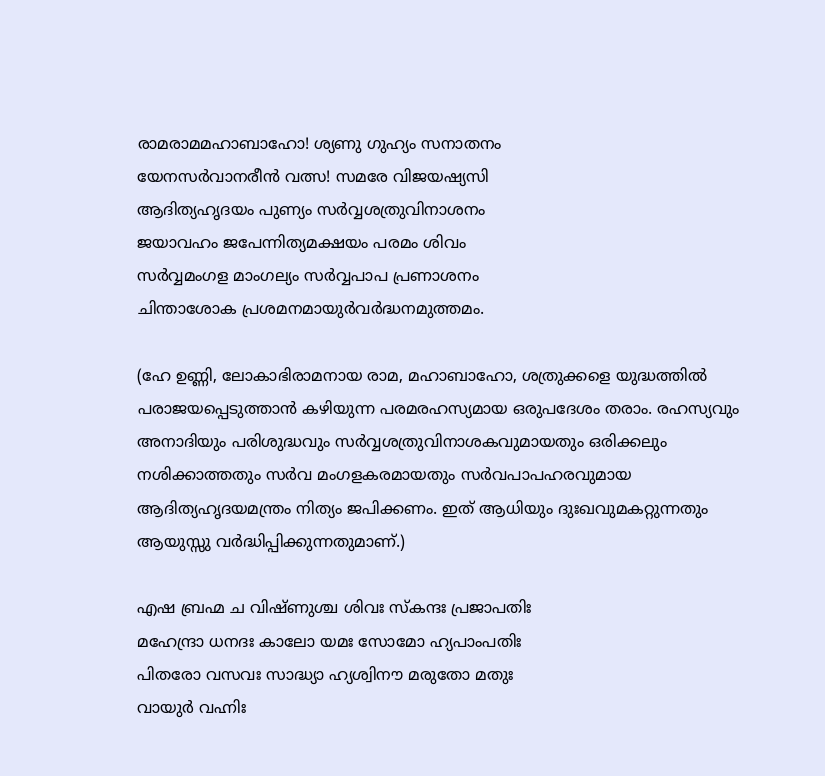രാമരാമമഹാബാഹോ! ശ്യണു ഗുഹ്യം സനാതനം
യേനസര്‍വാനരീന്‍ വത്സ! സമരേ വിജയഷ്യസി
ആദിത്യഹൃദയം പുണ്യം സര്‍വ്വശത്രുവിനാശനം
ജയാവഹം ജപേന്നിത്യമക്ഷയം പരമം ശിവം
സര്‍വ്വമംഗള മാംഗല്യം സര്‍വ്വപാപ പ്രണാശനം
ചിന്താശോക പ്രശമനമായുര്‍വര്‍ദ്ധനമുത്തമം.

(ഹേ ഉണ്ണി, ലോകാഭിരാമനായ രാമ, മഹാബാഹോ, ശത്രുക്കളെ യുദ്ധത്തില്‍ പരാജയപ്പെടുത്താന്‍ കഴിയുന്ന പരമരഹസ്യമായ ഒരുപദേശം തരാം. രഹസ്യവും അനാദിയും പരിശുദ്ധവും സര്‍വ്വശത്രുവിനാശകവുമായതും ഒരിക്കലും നശിക്കാത്തതും സര്‍വ മംഗളകരമായതും സര്‍വപാപഹരവുമായ ആദിത്യഹൃദയമന്ത്രം നിത്യം ജപിക്കണം. ഇത് ആധിയും ദുഃഖവുമകറ്റുന്നതും ആയുസ്സു വര്‍ദ്ധിപ്പിക്കുന്നതുമാണ്.)

എഷ ബ്രഹ്മ ച വിഷ്ണുശ്ച ശിവഃ സ്‌കന്ദഃ പ്രജാപതിഃ
മഹേന്ദ്രാ ധനദഃ കാലോ യമഃ സോമോ ഹ്യപാംപതിഃ
പിതരോ വസവഃ സാദ്ധ്യാ ഹ്യശ്വിനൗ മരുതോ മതുഃ
വായുര്‍ വഹ്നിഃ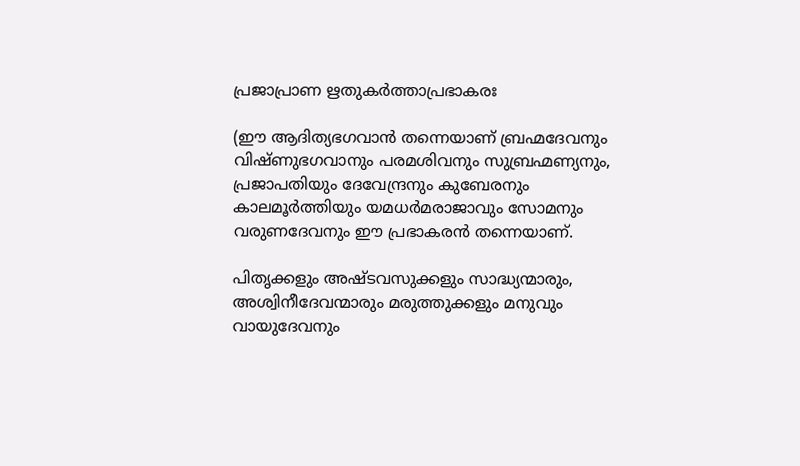പ്രജാപ്രാണ ഋതുകര്‍ത്താപ്രഭാകരഃ

(ഈ ആദിത്യഭഗവാന്‍ തന്നെയാണ് ബ്രഹ്മദേവനും വിഷ്ണുഭഗവാനും പരമശിവനും സുബ്രഹ്മണ്യനും, പ്രജാപതിയും ദേവേന്ദ്രനും കുബേരനും കാലമൂര്‍ത്തിയും യമധര്‍മരാജാവും സോമനും വരുണദേവനും ഈ പ്രഭാകരന്‍ തന്നെയാണ്.

പിതൃക്കളും അഷ്ടവസുക്കളും സാദ്ധ്യന്മാരും, അശ്വിനീദേവന്മാരും മരുത്തുക്കളും മനുവും വായുദേവനും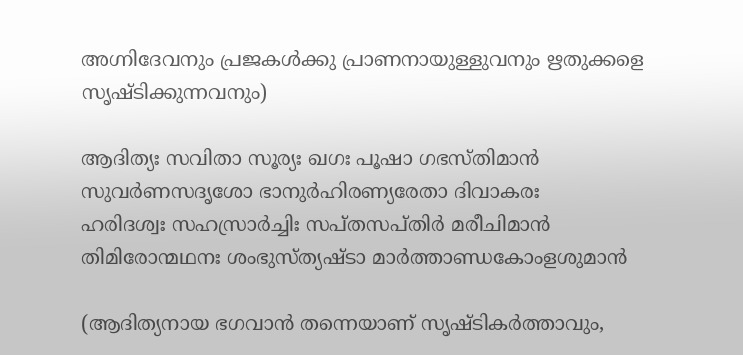അഗ്നിദേവനും പ്രജകള്‍ക്കു പ്രാണനായുള്ളുവനും ഋതുക്കളെ സൃഷ്ടിക്കുന്നവനും)

ആദിത്യഃ സവിതാ സൂര്യഃ ഖഗഃ പൂഷാ ഗഭസ്തിമാന്‍
സുവര്‍ണസദൃശോ ഭാനുര്‍ഹിരണ്യരേതാ ദിവാകരഃ
ഹരിദശ്വഃ സഹസ്രാര്‍ച്ചിഃ സപ്തസപ്തിര്‍ മരീചിമാന്‍
തിമിരോന്മഥനഃ ശംഭുസ്ത്യഷ്ടാ മാര്‍ത്താണ്ഡകോംളശുമാന്‍

(ആദിത്യനായ ഭഗവാന്‍ തന്നെയാണ് സൃഷ്ടികര്‍ത്താവും,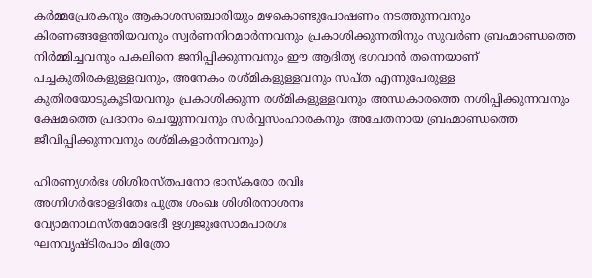കര്‍മ്മപ്രേരകനും ആകാശസഞ്ചാരിയും മഴകൊണ്ടുപോഷണം നടത്തുന്നവനും കിരണങ്ങളേന്തിയവനും സ്വര്‍ണനിറമാര്‍ന്നവനും പ്രകാശിക്കുന്നതിനും സുവര്‍ണ ബ്രഹ്മാണ്ഡത്തെ നിര്‍മ്മിച്ചവനും പകലിനെ ജനിപ്പിക്കുന്നവനും ഈ ആദിത്യ ഭഗവാന്‍ തന്നെയാണ് പച്ചകുതിരകളുള്ളവനും, അനേകം രശ്മികളുള്ളവനും സപ്ത എന്നുപേരുള്ള കുതിരയോടുകൂടിയവനും പ്രകാശിക്കുന്ന രശ്മികളുള്ളവനും അന്ധകാരത്തെ നശിപ്പിക്കുന്നവനും ക്ഷേമത്തെ പ്രദാനം ചെയ്യുന്നവനും സര്‍വ്വസംഹാരകനും അചേതനായ ബ്രഹ്മാണ്ഡത്തെ ജീവിപ്പിക്കുന്നവനും രശ്മികളാര്‍ന്നവനും)

ഹിരണ്യഗര്‍ഭഃ ശിശിരസ്തപനോ ഭാസ്‌കരോ രവിഃ
അഗ്നിഗര്‍ഭോളദിതേഃ പുത്രഃ ശംഖഃ ശിശിരനാശനഃ
വ്യോമനാഥസ്തമോഭേദീ ഋഗ്വജുഃസോമപാരഗഃ
ഘനവൃഷ്ടിരപാം മിത്രോ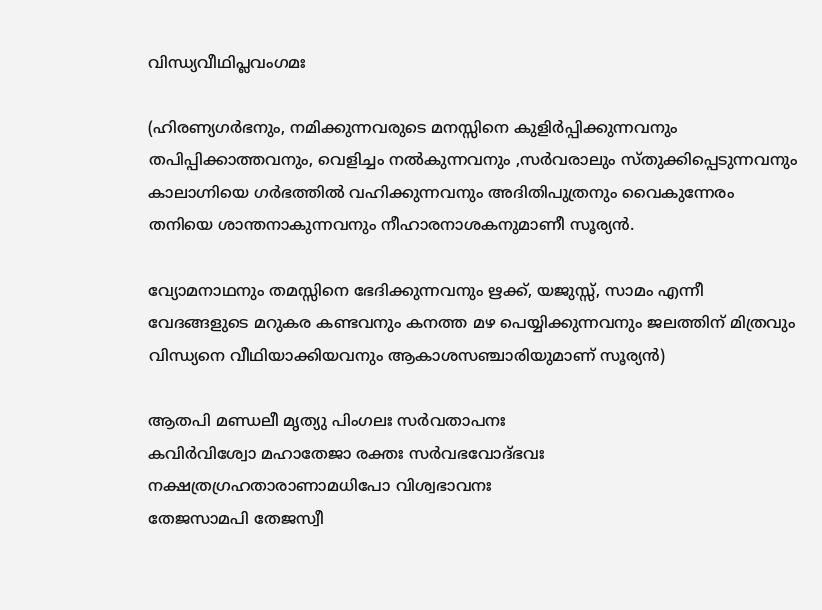വിന്ധ്യവീഥിപ്ലവംഗമഃ

(ഹിരണ്യഗര്‍ഭനും, നമിക്കുന്നവരുടെ മനസ്സിനെ കുളിര്‍പ്പിക്കുന്നവനും തപിപ്പിക്കാത്തവനും, വെളിച്ചം നല്‍കുന്നവനും ,സര്‍വരാലും സ്തുക്കിപ്പെടുന്നവനും കാലാഗ്നിയെ ഗര്‍ഭത്തില്‍ വഹിക്കുന്നവനും അദിതിപുത്രനും വൈകുന്നേരം തനിയെ ശാന്തനാകുന്നവനും നീഹാരനാശകനുമാണീ സൂര്യന്‍.

വ്യോമനാഥനും തമസ്സിനെ ഭേദിക്കുന്നവനും ഋക്ക്, യജുസ്സ്, സാമം എന്നീ വേദങ്ങളുടെ മറുകര കണ്ടവനും കനത്ത മഴ പെയ്യിക്കുന്നവനും ജലത്തിന് മിത്രവും വിന്ധ്യനെ വീഥിയാക്കിയവനും ആകാശസഞ്ചാരിയുമാണ് സൂര്യന്‍)

ആതപി മണ്ഡലീ മൃത്യു പിംഗലഃ സര്‍വതാപനഃ
കവിര്‍വിശ്വോ മഹാതേജാ രക്തഃ സര്‍വഭവോദ്ഭവഃ
നക്ഷത്രഗ്രഹതാരാണാമധിപോ വിശ്വഭാവനഃ
തേജസാമപി തേജസ്വീ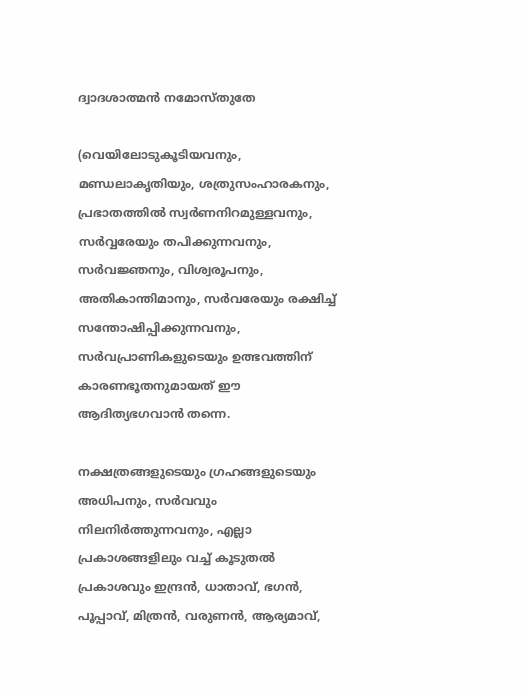ദ്വാദശാത്മന്‍ നമോസ്തുതേ

(വെയിലോടുകൂടിയവനും, മണ്ഡലാകൃതിയും, ശത്രുസംഹാരകനും, പ്രഭാതത്തില്‍ സ്വര്‍ണനിറമുള്ളവനും, സര്‍വ്വരേയും തപിക്കുന്നവനും, സര്‍വജ്ഞനും, വിശ്വരൂപനും, അതികാന്തിമാനും, സര്‍വരേയും രക്ഷിച്ച് സന്തോഷിപ്പിക്കുന്നവനും, സര്‍വപ്രാണികളുടെയും ഉത്ഭവത്തിന് കാരണഭൂതനുമായത് ഈ ആദിത്യഭഗവാന്‍ തന്നെ.

നക്ഷത്രങ്ങളുടെയും ഗ്രഹങ്ങളുടെയും അധിപനും, സര്‍വവും നിലനിര്‍ത്തുന്നവനും, എല്ലാ പ്രകാശങ്ങളിലും വച്ച് കൂടുതല്‍ പ്രകാശവും ഇന്ദ്രന്‍, ധാതാവ്, ഭഗന്‍, പൂപ്പാവ്, മിത്രന്‍, വരുണന്‍, ആര്യമാവ്,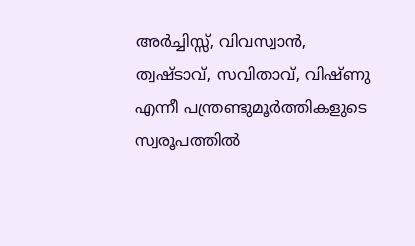അര്‍ച്ചിസ്സ്, വിവസ്വാന്‍, ത്വഷ്ടാവ്, സവിതാവ്, വിഷ്ണു എന്നീ പന്ത്രണ്ടുമൂര്‍ത്തികളുടെ സ്വരൂപത്തില്‍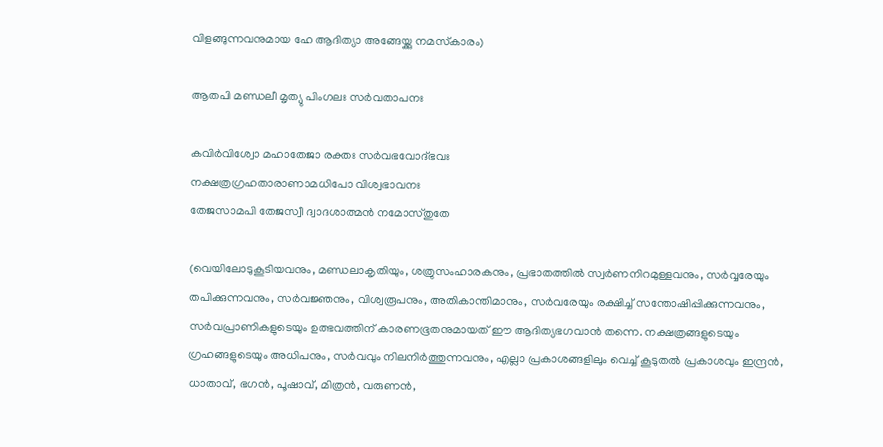വിളങ്ങുന്നവനുമായ ഹേ ആദിത്യാ അങ്ങേയ്ക്കു നമസ്‌കാരം)

ആതപി മണ്ഡലീ മൃത്യു പിംഗലഃ സര്‍വതാപനഃ

കവിര്‍വിശ്വോ മഹാതേജാ രക്തഃ സര്‍വഭവോദ്ഭവഃ
നക്ഷത്രഗ്രഹതാരാണാമധിപോ വിശ്വഭാവനഃ
തേജസാമപി തേജസ്വീ ദ്വാദശാത്മന്‍ നമോസ്തുതേ

(വെയിലോടുകൂടിയവനും, മണ്ഡലാകൃതിയും, ശത്രുസംഹാരകനും, പ്രഭാതത്തില്‍ സ്വര്‍ണനിറമുള്ളവനും, സര്‍വ്വരേയും തപിക്കുന്നവനും, സര്‍വജ്ഞനും, വിശ്വരൂപനും, അതികാന്തിമാനും, സര്‍വരേയും രക്ഷിച്ച് സന്തോഷിപ്പിക്കുന്നവനും, സര്‍വപ്രാണികളുടെയും ഉത്ഭവത്തിന് കാരണഭൂതനുമായത് ഈ ആദിത്യഭഗവാന്‍ തന്നെ. നക്ഷത്രങ്ങളുടെയും ഗ്രഹങ്ങളുടെയും അധിപനും, സര്‍വവും നിലനിര്‍ത്തുന്നവനും, എല്ലാ പ്രകാശങ്ങളിലും വെച്ച് കൂടുതല്‍ പ്രകാശവും ഇന്ദ്രന്‍, ധാതാവ്, ഭഗന്‍, പൂഷാവ്, മിത്രന്‍, വരുണന്‍,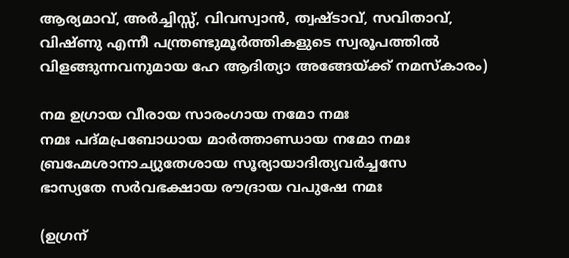ആര്യമാവ്, അര്‍ച്ചിസ്സ്, വിവസ്വാന്‍, ത്വഷ്ടാവ്, സവിതാവ്, വിഷ്ണു എന്നീ പന്ത്രണ്ടുമൂര്‍ത്തികളുടെ സ്വരൂപത്തില്‍ വിളങ്ങുന്നവനുമായ ഹേ ആദിത്യാ അങ്ങേയ്ക്ക് നമസ്‌കാരം)

നമ ഉഗ്രായ വീരായ സാരംഗായ നമോ നമഃ
നമഃ പദ്മപ്രബോധായ മാര്‍ത്താണ്ഡായ നമോ നമഃ
ബ്രഹ്മേശാനാച്യുതേശായ സൂര്യായാദിത്യവര്‍ച്ചസേ
ഭാസ്യതേ സര്‍വഭക്ഷായ രൗദ്രായ വപുഷേ നമഃ

(ഉഗ്രന്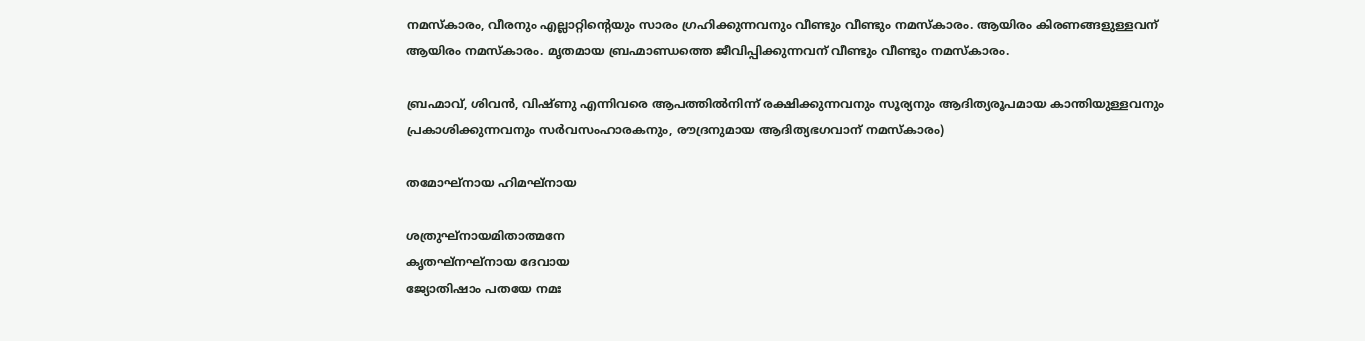നമസ്‌കാരം, വീരനും എല്ലാറ്റിന്റെയും സാരം ഗ്രഹിക്കുന്നവനും വീണ്ടും വീണ്ടും നമസ്‌കാരം. ആയിരം കിരണങ്ങളുള്ളവന് ആയിരം നമസ്‌കാരം. മൃതമായ ബ്രഹ്മാണ്ഡത്തെ ജീവിപ്പിക്കുന്നവന് വീണ്ടും വീണ്ടും നമസ്‌കാരം.

ബ്രഹ്മാവ്, ശിവന്‍, വിഷ്ണു എന്നിവരെ ആപത്തില്‍നിന്ന് രക്ഷിക്കുന്നവനും സൂര്യനും ആദിത്യരൂപമായ കാന്തിയുള്ളവനും പ്രകാശിക്കുന്നവനും സര്‍വസംഹാരകനും, രൗദ്രനുമായ ആദിത്യഭഗവാന് നമസ്‌കാരം)

തമോഘ്‌നായ ഹിമഘ്‌നായ

ശത്രുഘ്‌നായമിതാത്മനേ
കൃതഘ്‌നഘ്‌നായ ദേവായ
ജ്യോതിഷാം പതയേ നമഃ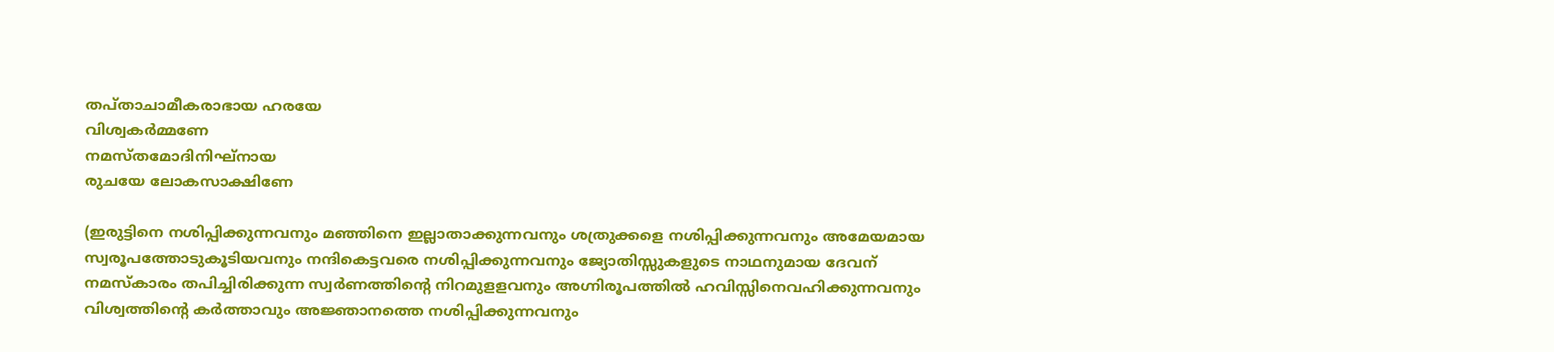തപ്താചാമീകരാഭായ ഹരയേ
വിശ്വകര്‍മ്മണേ
നമസ്തമോദിനിഘ്‌നായ
രുചയേ ലോകസാക്ഷിണേ

(ഇരുട്ടിനെ നശിപ്പിക്കുന്നവനും മഞ്ഞിനെ ഇല്ലാതാക്കുന്നവനും ശത്രുക്കളെ നശിപ്പിക്കുന്നവനും അമേയമായ സ്വരൂപത്തോടുകൂടിയവനും നന്ദികെട്ടവരെ നശിപ്പിക്കുന്നവനും ജ്യോതിസ്സുകളുടെ നാഥനുമായ ദേവന് നമസ്‌കാരം തപിച്ചിരിക്കുന്ന സ്വര്‍ണത്തിന്റെ നിറമുളളവനും അഗ്നിരൂപത്തില്‍ ഹവിസ്സിനെവഹിക്കുന്നവനും വിശ്വത്തിന്റെ കര്‍ത്താവും അജ്ഞാനത്തെ നശിപ്പിക്കുന്നവനും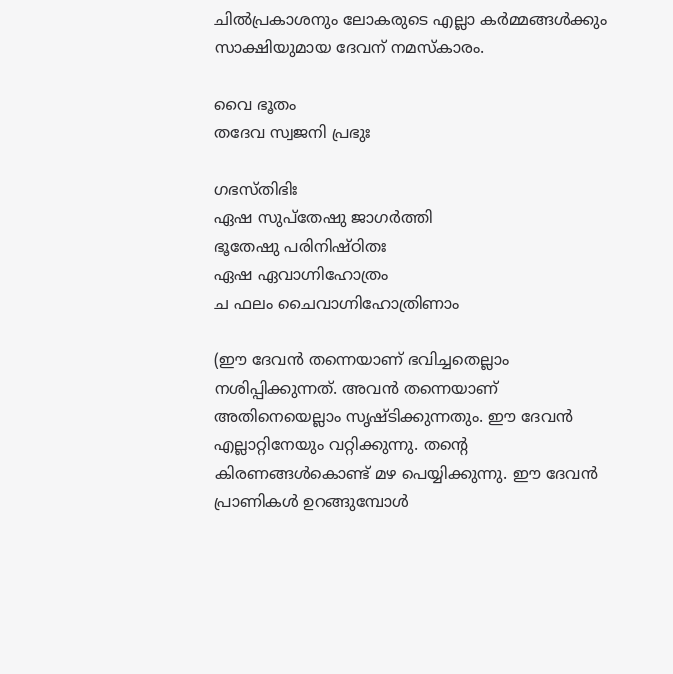ചില്‍പ്രകാശനും ലോകരുടെ എല്ലാ കര്‍മ്മങ്ങള്‍ക്കും സാക്ഷിയുമായ ദേവന് നമസ്‌കാരം.

വൈ ഭൂതം
തദേവ സ്വജനി പ്രഭുഃ

ഗഭസ്തിഭിഃ
ഏഷ സുപ്‌തേഷു ജാഗര്‍ത്തി
ഭൂതേഷു പരിനിഷ്ഠിതഃ
ഏഷ ഏവാഗ്നിഹോത്രം
ച ഫലം ചൈവാഗ്നിഹോത്രിണാം

(ഈ ദേവന്‍ തന്നെയാണ് ഭവിച്ചതെല്ലാം നശിപ്പിക്കുന്നത്. അവന്‍ തന്നെയാണ് അതിനെയെല്ലാം സൃഷ്ടിക്കുന്നതും. ഈ ദേവന്‍ എല്ലാറ്റിനേയും വറ്റിക്കുന്നു. തന്റെ കിരണങ്ങള്‍കൊണ്ട് മഴ പെയ്യിക്കുന്നു. ഈ ദേവന്‍ പ്രാണികള്‍ ഉറങ്ങുമ്പോള്‍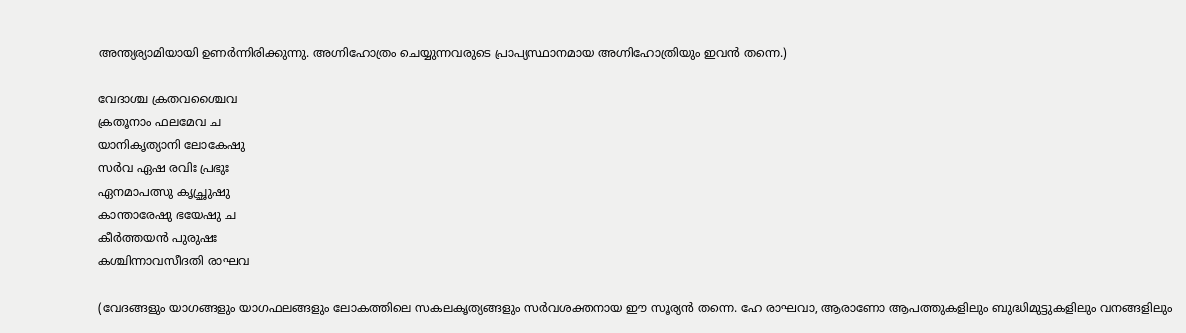അന്ത്യര്യാമിയായി ഉണര്‍ന്നിരിക്കുന്നു. അഗ്നിഹോത്രം ചെയ്യുന്നവരുടെ പ്രാപ്യസ്ഥാനമായ അഗ്നിഹോത്രിയും ഇവന്‍ തന്നെ.)

വേദാശ്ച ക്രതവശ്ചൈവ
ക്രതൂനാം ഫലമേവ ച
യാനികൃത്യാനി ലോകേഷു
സര്‍വ ഏഷ രവിഃ പ്രഭുഃ
ഏനമാപത്സു കൃച്ഛ്രുഷു
കാന്താരേഷു ഭയേഷു ച
കീര്‍ത്തയന്‍ പുരുഷഃ
കശ്ചിന്നാവസീദതി രാഘവ

(വേദങ്ങളും യാഗങ്ങളും യാഗഫലങ്ങളും ലോകത്തിലെ സകലകൃത്യങ്ങളും സര്‍വശക്തനായ ഈ സൂര്യന്‍ തന്നെ. ഹേ രാഘവാ, ആരാണോ ആപത്തുകളിലും ബുദ്ധിമുട്ടുകളിലും വനങ്ങളിലും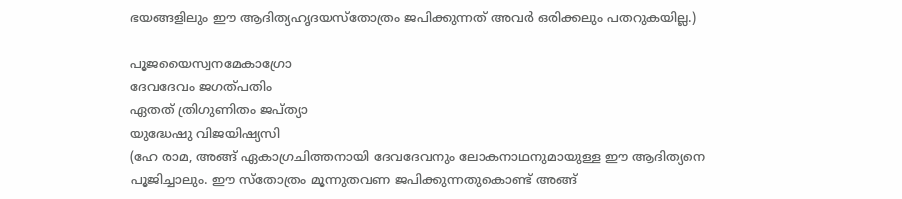ഭയങ്ങളിലും ഈ ആദിത്യഹൃദയസ്‌തോത്രം ജപിക്കുന്നത് അവര്‍ ഒരിക്കലും പതറുകയില്ല.)

പൂജയൈസ്വനമേകാഗ്രോ
ദേവദേവം ജഗത്പതിം
ഏതത് ത്രിഗുണിതം ജപ്ത്യാ
യുദ്ധേഷു വിജയിഷ്യസി
(ഹേ രാമ, അങ്ങ് ഏകാഗ്രചിത്തനായി ദേവദേവനും ലോകനാഥനുമായുള്ള ഈ ആദിത്യനെ പൂജിച്ചാലും. ഈ സ്‌തോത്രം മൂന്നുതവണ ജപിക്കുന്നതുകൊണ്ട് അങ്ങ്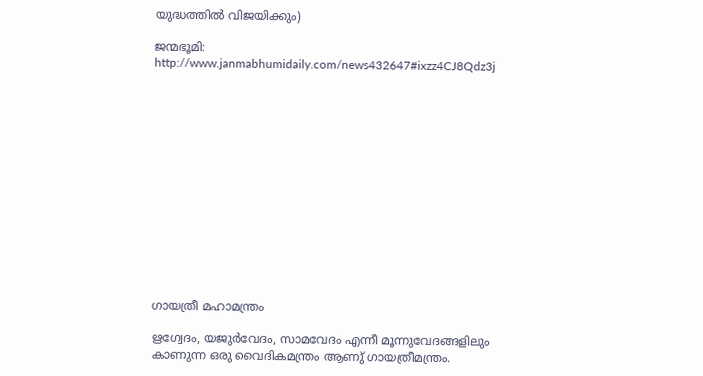യുദ്ധത്തില്‍ വിജയിക്കും)

ജന്മഭൂമി: http://www.janmabhumidaily.com/news432647#ixzz4CJ8Qdz3j














ഗായത്രീ മഹാമന്ത്രം

ഋഗ്വേദം, യജുർവേദം, സാമവേദം എന്നീ മൂന്നുവേദങ്ങളിലും കാണുന്ന ഒരു വൈദികമന്ത്രം ആണു് ഗായത്രീമന്ത്രം.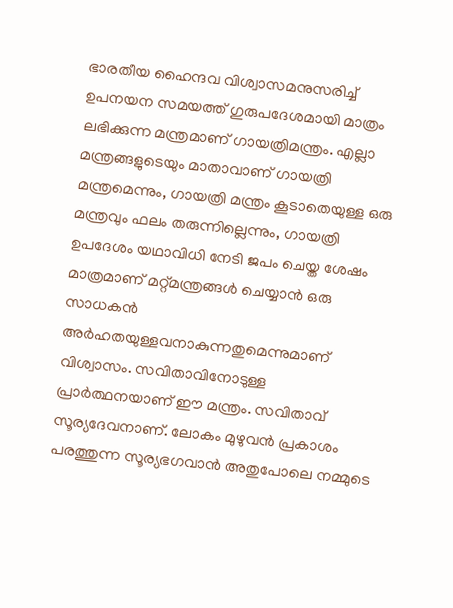ഭാരതീയ ഹൈന്ദവ വിശ്വാസമനുസരിച്ച് ഉപനയന സമയത്ത് ഗുരുപദേശമായി മാത്രം ലഭിക്കുന്ന മന്ത്രമാണ് ഗായത്രിമന്ത്രം. എല്ലാ മന്ത്രങ്ങളുടെയും മാതാവാണ് ഗായത്രി മന്ത്രമെന്നും, ഗായത്രി മന്ത്രം കൂടാതെയുള്ള ഒരു മന്ത്രവും ഫലം തരുന്നില്ലെന്നും, ഗായത്രി ഉപദേശം യഥാവിധി നേടി ജപം ചെയ്ത ശേഷം മാത്രമാണ് മറ്റ്മന്ത്രങ്ങൾ ചെയ്യാൻ ഒരു സാധകൻ അർഹതയുള്ളവനാകുന്നതുമെന്നുമാണ്‌ വിശ്വാസം. സവിതാവിനോടുള്ള പ്രാർത്ഥനയാണ്‌ ഈ മന്ത്രം. സവിതാവ്‌ സൂര്യദേവനാണ്‌. ലോകം മുഴുവൻ പ്രകാശം പരത്തുന്ന സൂര്യഭഗവാൻ അതുപോലെ നമ്മുടെ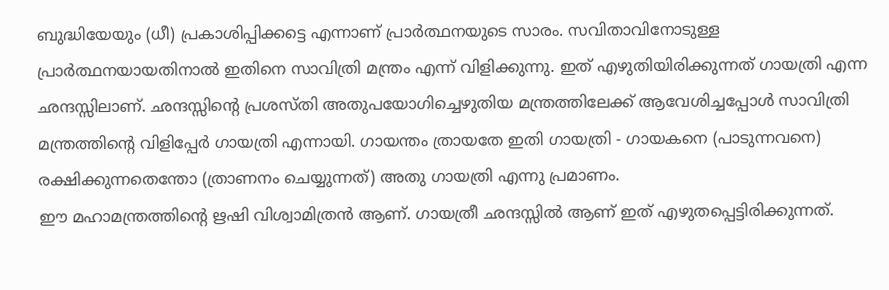ബുദ്ധിയേയും (ധീ) പ്രകാശിപ്പിക്കട്ടെ എന്നാണ്‌ പ്രാർത്ഥനയുടെ സാരം. സവിതാവിനോടുള്ള പ്രാർത്ഥനയായതിനാൽ ഇതിനെ സാവിത്രി മന്ത്രം എന്ന്‌ വിളിക്കുന്നു. ഇത്‌ എഴുതിയിരിക്കുന്നത്‌ ഗായത്രി എന്ന ഛന്ദസ്സിലാണ്‌. ഛന്ദസ്സിന്റെ പ്രശസ്തി അതുപയോഗിച്ചെഴുതിയ മന്ത്രത്തിലേക്ക്‌ ആവേശിച്ചപ്പോൾ സാവിത്രി മന്ത്രത്തിന്റെ വിളിപ്പേർ ഗായത്രി എന്നായി. ഗായന്തം ത്രായതേ ഇതി ഗായത്രി - ഗായകനെ (പാടുന്നവനെ) രക്ഷിക്കുന്നതെന്തോ (ത്രാണനം ചെയ്യുന്നത്‌) അതു ഗായത്രി എന്നു പ്രമാണം.
ഈ മഹാമന്ത്രത്തിന്റെ ഋഷി വിശ്വാമിത്രൻ ആണ്. ഗായത്രീ ‍ഛന്ദസ്സിൽ ആണ് ഇത് എഴുതപ്പെട്ടിരിക്കുന്നത്.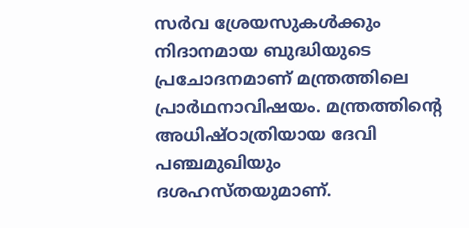സർവ ശ്രേയസുകൾക്കും നിദാനമായ ബുദ്ധിയുടെ പ്രചോദനമാണ് മന്ത്രത്തിലെ പ്രാർഥനാവിഷയം. മന്ത്രത്തിന്റെ അധിഷ്ഠാത്രിയായ ദേവി പഞ്ചമുഖിയും ദശഹസ്തയുമാണ്.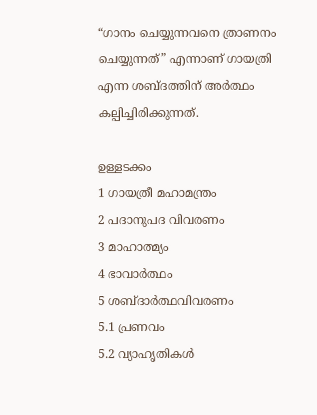“ഗാനം ചെയ്യുന്നവനെ ത്രാണനം ചെയ്യുന്നത്” എന്നാണ് ഗായത്രി എന്ന ശബ്ദത്തിന് അർത്ഥം കല്പിച്ചിരിക്കുന്നത്.

ഉള്ളടക്കം
1 ഗായത്രീ മഹാമന്ത്രം
2 പദാനുപദ വിവരണം
3 മാഹാത്മ്യം
4 ഭാവാർ‌ത്ഥം
5 ശബ്ദാർ‌ത്ഥവിവരണം
5.1 പ്രണവം
5.2 വ്യാഹൃതികൾ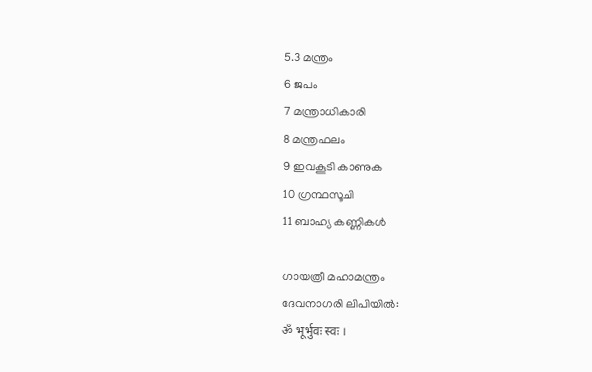5.3 മന്ത്രം
6 ജപം
7 മന്ത്രാധികാരി
8 മന്ത്രഫലം
9 ഇവകൂടി കാണുക
10 ഗ്രന്ഥസൂചി
11 ബാഹ്യ കണ്ണികൾ

ഗായത്രീ മഹാമന്ത്രം
ദേവനാഗരി ലിപിയിൽ:
ॐ भूर्भुवः स्वः ।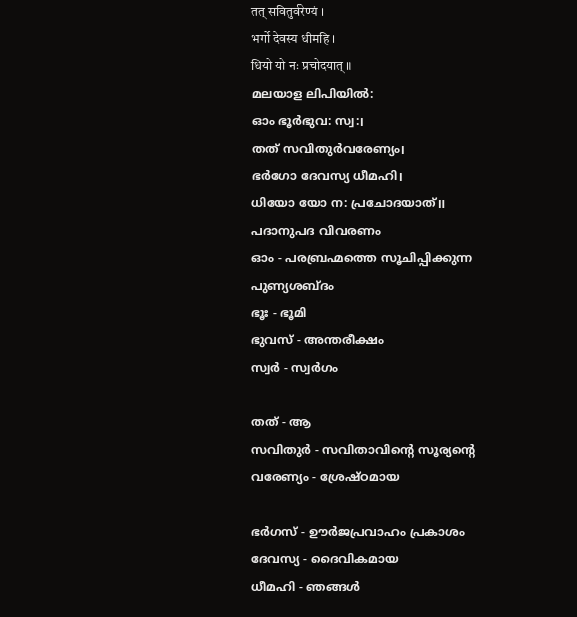तत् सवितुर्वरेण्यं ।
भर्गो देवस्य धीमहि ।
धियो यो नः प्रचोदयात् ॥
മലയാള ലിപിയിൽ:
ഓം ഭൂർഭുവ: സ്വ:।
തത് സവിതുർവരേണ്യം।
ഭർഗോ ദേവസ്യ ധീമഹി।
ധിയോ യോ ന: പ്രചോദയാത്॥
പദാനുപദ വിവരണം
ഓം - പരബ്രഹ്മത്തെ സൂചിപ്പിക്കുന്ന പുണ്യശബ്ദം
ഭൂഃ - ഭൂമി
ഭുവസ് - അന്തരീക്ഷം
സ്വർ - സ്വർഗം

തത് - ആ
സവിതുർ - സവിതാവിന്റെ സൂര്യന്റെ
വരേണ്യം - ശ്രേഷ്ഠമായ

ഭർഗസ് - ഊർജപ്രവാഹം പ്രകാശം
ദേവസ്യ - ദൈവികമായ
ധീമഹി - ഞങ്ങൾ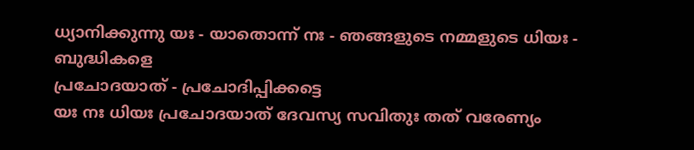ധ്യാനിക്കുന്നു യഃ - യാതൊന്ന് നഃ - ഞങ്ങളുടെ നമ്മളുടെ ധിയഃ - ബുദ്ധികളെ
പ്രചോദയാത് - പ്രചോദിപ്പിക്കട്ടെ
യഃ നഃ ധിയഃ പ്രചോദയാത് ദേവസ്യ സവിതുഃ തത് വരേണ്യം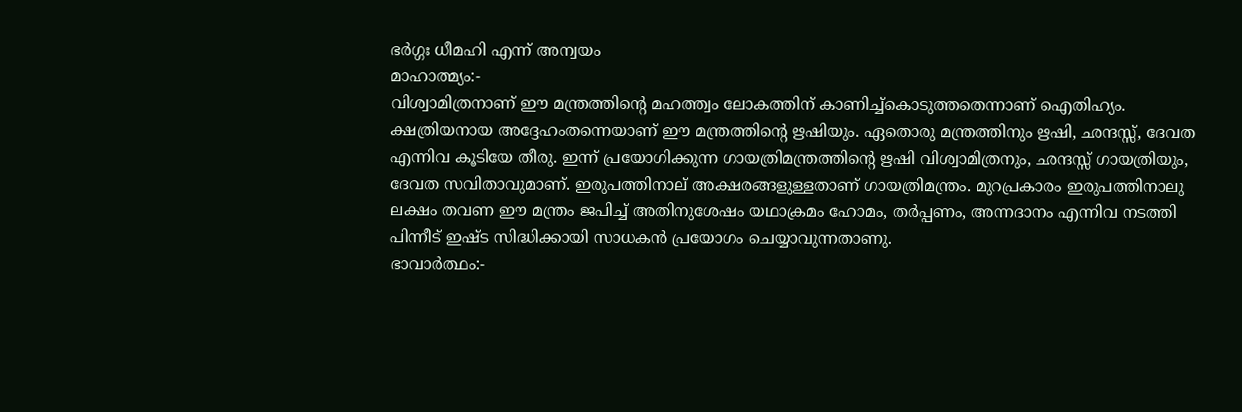ഭർഗ്ഗഃ ധീമഹി എന്ന് അന്വയം
മാഹാത്മ്യം:-
വിശ്വാമിത്രനാണ് ഈ മന്ത്രത്തിന്റെ മഹത്ത്വം ലോകത്തിന് കാണിച്ച്കൊടുത്തതെന്നാണ്‌ ഐതിഹ്യം. ക്ഷത്രിയനായ അദ്ദേഹംതന്നെയാണ് ഈ മന്ത്രത്തിന്റെ ഋഷിയും. ഏതൊരു മന്ത്രത്തിനും ഋഷി, ഛന്ദസ്സ്, ദേവത എന്നിവ കൂടിയേ തീരു. ഇന്ന് പ്രയോഗിക്കുന്ന ഗായത്രിമന്ത്രത്തിന്റെ ഋഷി വിശ്വാമിത്രനും, ഛന്ദസ്സ് ഗായത്രിയും, ദേവത സവിതാവുമാണ്‌. ഇരുപത്തിനാല് അക്ഷരങ്ങളുള്ളതാണ് ഗായത്രിമന്ത്രം. മുറപ്രകാരം ഇരുപത്തിനാലു ലക്ഷം തവണ ഈ മന്ത്രം ജപിച്ച് അതിനുശേഷം യഥാക്രമം ഹോമം, തർപ്പണം, അന്നദാനം എന്നിവ നടത്തി പിന്നീട് ഇഷ്ട സിദ്ധിക്കായി സാധകൻ പ്രയോഗം ചെയ്യാവുന്നതാണു.
ഭാവാർ‌ത്ഥം:-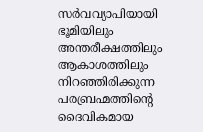സർ‌വവ്യാപിയായി ഭൂമിയിലും അന്തരീക്ഷത്തിലും ആകാശത്തിലും നിറഞ്ഞിരിക്കുന്ന പരബ്രഹ്മത്തിന്റെ ദൈവികമായ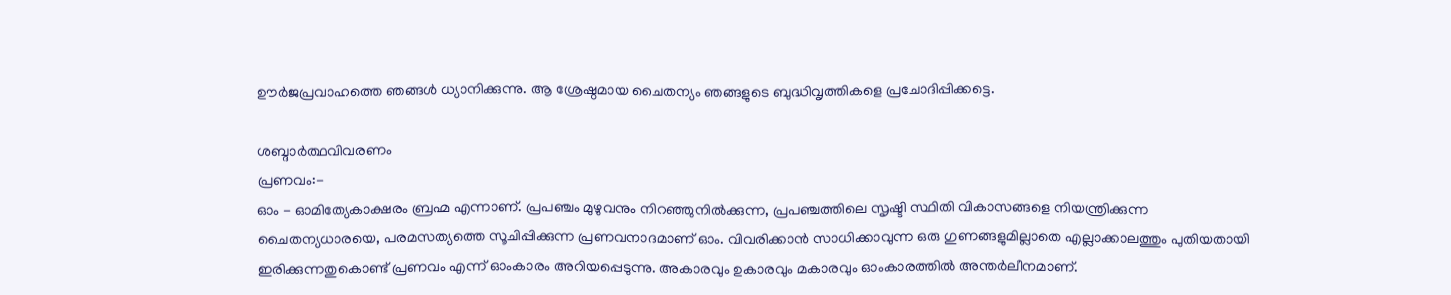ഊർജപ്രവാഹത്തെ ഞങ്ങൾ ധ്യാനിക്കുന്നു. ആ ശ്രേഷ്ഠമായ ചൈതന്യം ഞങ്ങളുടെ ബുദ്ധിവൃത്തികളെ പ്രചോദിപ്പിക്കട്ടെ.

ശബ്ദാർ‌ത്ഥവിവരണം
പ്രണവം:-
ഓം - ഓമിത്യേകാക്ഷരം ബ്രഹ്മ എന്നാണ്. പ്രപഞ്ചം മുഴുവനും നിറഞ്ഞുനിൽക്കുന്ന, പ്രപഞ്ചത്തിലെ സൃഷ്ടി സ്ഥിതി വികാസങ്ങളെ നിയന്ത്രിക്കുന്ന ചൈതന്യധാരയെ, പരമസത്യത്തെ സൂചിപ്പിക്കുന്ന പ്രണവനാദമാണ് ഓം. വിവരിക്കാൻ സാധിക്കാവുന്ന ഒരു ഗുണങ്ങളുമില്ലാതെ എല്ലാക്കാലത്തും പുതിയതായി ഇരിക്കുന്നതുകൊണ്ട് പ്രണവം എന്ന് ഓംകാരം അറിയപ്പെടുന്നു. അകാരവും ഉകാരവും മകാരവും ഓംകാരത്തിൽ അന്തർലീനമാണ്.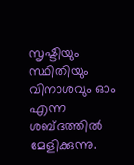സൃഷ്ടിയും സ്ഥിതിയും വിനാശവും ഓം എന്ന ശബ്ദത്തിൽ മേളിക്കുന്നു.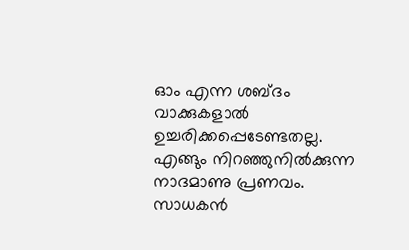ഓം എന്ന ശബ്ദം വാക്കുകളാൽ ഉച്ചരിക്കപ്പെടേണ്ടതല്ല. എങ്ങും നിറഞ്ഞുനിൽക്കുന്ന നാദമാണു പ്രണവം. സാധകൻ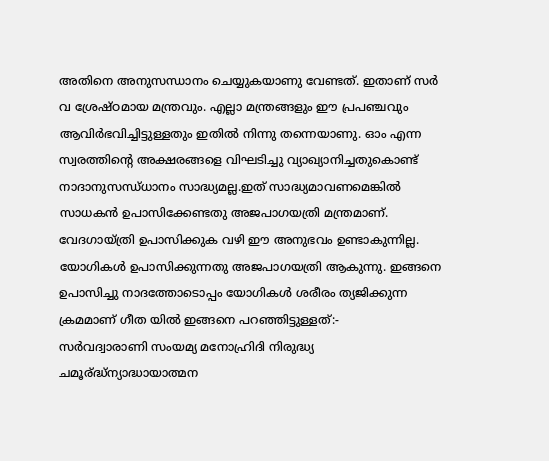അതിനെ അനുസന്ധാനം ചെയ്യുകയാണു വേണ്ടത്. ഇതാണ് സർ വ ശ്രേഷ്ഠമായ മന്ത്രവും. എല്ലാ മന്ത്രങ്ങളും ഈ പ്രപഞ്ചവും ആവിർഭവിച്ചിട്ടുള്ളതും ഇതിൽ നിന്നു തന്നെയാണു. ഓം എന്ന സ്വരത്തിന്റെ അക്ഷരങ്ങളെ വിഘടിച്ചു വ്യാഖ്യാനിച്ചതുകൊണ്ട് നാദാനുസന്ധ്ധാനം സാദ്ധ്യമല്ല.ഇത് സാദ്ധ്യമാവണമെങ്കിൽ സാധകൻ ഉപാസിക്കേണ്ടതു അജപാഗയത്രി മന്ത്രമാണ്. വേദഗായ്ത്രി ഉപാസിക്കുക വഴി ഈ അനുഭവം ഉണ്ടാകുന്നില്ല. യോഗികൾ ഉപാസിക്കുന്നതു അജപാഗയത്രി ആകുന്നു. ഇങ്ങനെ ഉപാസിച്ചു നാദത്തോടൊപ്പം യോഗികൾ ശരീരം ത്യജിക്കുന്ന ക്രമമാണ് ഗീത യിൽ ഇങ്ങനെ പറഞ്ഞിട്ടുള്ളത്:-
സർവദ്വാരാണി സംയമ്യ മനോഹ്രിദി നിരുദ്ധ്യ ചമൂര്ദ്ധ്ന്യാദ്ധായാത്മന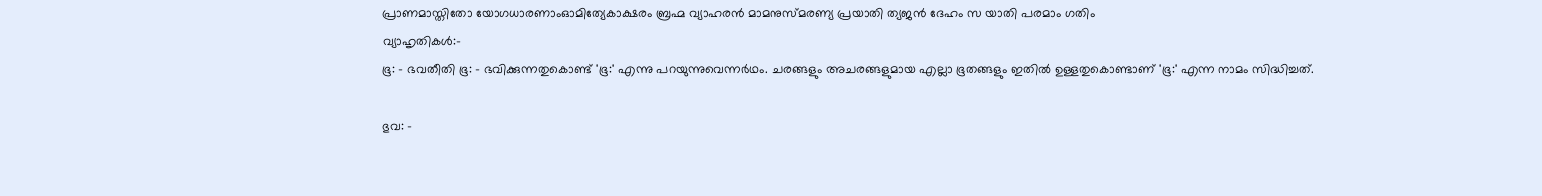പ്രാണമാസ്തിതോ യോഗധാരണാംഓമിത്യേകാക്ഷരം ബ്രഹ്മ വ്യാഹരൻ മാമനുസ്മരണ്യ പ്രയാതി ത്യജൻ ദേഹം സ യാതി പരമാം ഗതിം
വ്യാഹൃതികൾ:-
ഭൂ: - ഭവതീതി ഭൂ: - ഭവിക്കുന്നതുകൊണ്ട് 'ഭൂ:' എന്നു പറയുന്നുവെന്നർഥം. ചരങ്ങളും അചരങ്ങളുമായ എല്ലാ ഭൂതങ്ങളും ഇതിൽ ഉള്ളതുകൊണ്ടാണ് 'ഭൂ:' എന്ന നാമം സിദ്ധിച്ചത്.

ഭുവ: -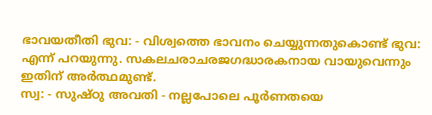ഭാവയതീതി ഭുവ: - വിശ്വത്തെ ഭാവനം ചെയ്യുന്നതുകൊണ്ട് ഭുവ: എന്ന് പറയുന്നു. സകലചരാചരജഗദ്ധാരകനായ വായുവെന്നും ഇതിന് അർത്ഥമുണ്ട്.
സ്വ: - സുഷ്ഠു അവതി - നല്ലപോലെ പൂർണതയെ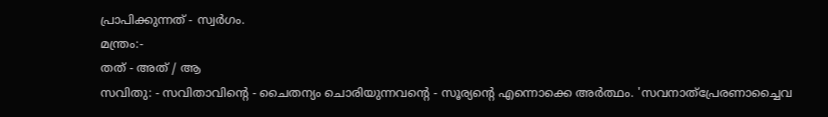പ്രാപിക്കുന്നത് - സ്വർഗം.
മന്ത്രം:-
തത് - അത് / ആ
സവിതു: - സവിതാവിന്റെ - ചൈതന്യം ചൊരിയുന്നവന്റെ - സൂര്യന്റെ എന്നൊക്കെ അർത്ഥം. 'സവനാത്പ്രേരണാച്ചൈവ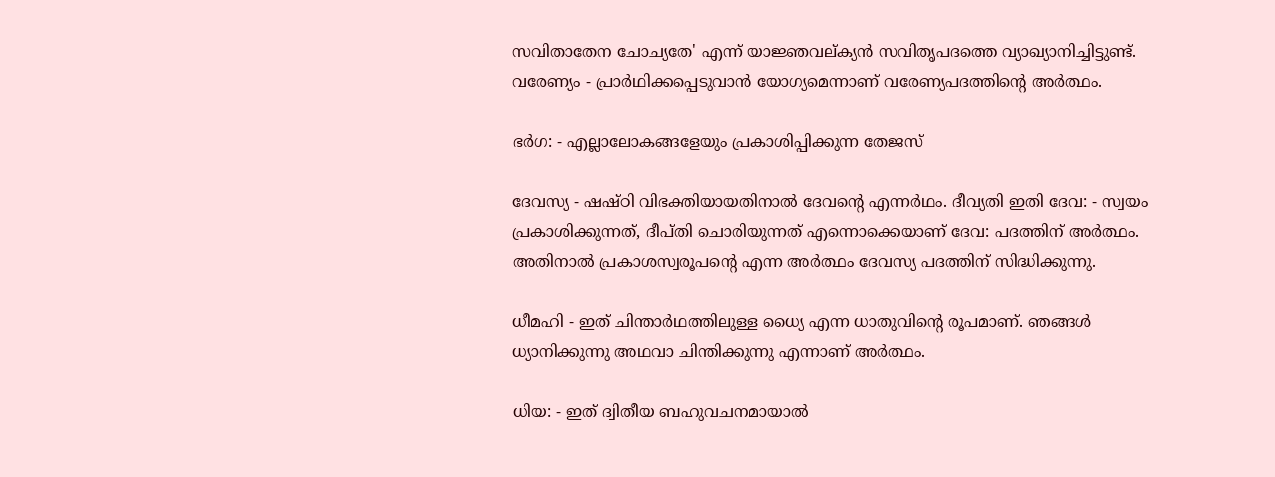സവിതാതേന ചോച്യതേ' എന്ന് യാജ്ഞവല്ക്യൻ സവിതൃപദത്തെ വ്യാഖ്യാനിച്ചിട്ടുണ്ട്.
വരേണ്യം - പ്രാർഥിക്കപ്പെടുവാൻ യോഗ്യമെന്നാണ് വരേണ്യപദത്തിന്റെ അർത്ഥം.

ഭർഗ: - എല്ലാലോകങ്ങളേയും പ്രകാശിപ്പിക്കുന്ന തേജസ്

ദേവസ്യ - ഷഷ്ഠി വിഭക്തിയായതിനാൽ ദേവന്റെ എന്നർഥം. ദീവ്യതി ഇതി ദേവ: - സ്വയം പ്രകാശിക്കുന്നത്, ദീപ്തി ചൊരിയുന്നത് എന്നൊക്കെയാണ് ദേവ: പദത്തിന് അർത്ഥം. അതിനാൽ പ്രകാശസ്വരൂപന്റെ എന്ന അർത്ഥം ദേവസ്യ പദത്തിന് സിദ്ധിക്കുന്നു.

ധീമഹി - ഇത് ചിന്താർഥത്തിലുള്ള ധ്യൈ എന്ന ധാതുവിന്റെ രൂപമാണ്. ഞങ്ങൾ ധ്യാനിക്കുന്നു അഥവാ ചിന്തിക്കുന്നു എന്നാണ് അർത്ഥം.

ധിയ: - ഇത് ദ്വിതീയ ബഹുവചനമായാൽ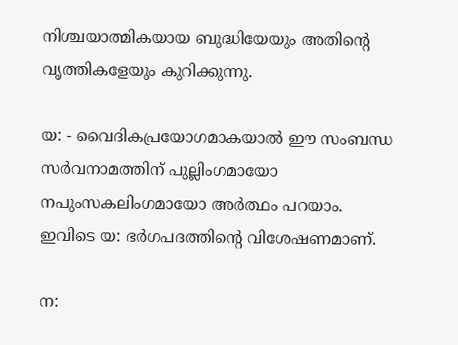നിശ്ചയാത്മികയായ ബുദ്ധിയേയും അതിന്റെ വൃത്തികളേയും കുറിക്കുന്നു.

യ: - വൈദികപ്രയോഗമാകയാൽ ഈ സംബന്ധ സർവനാമത്തിന് പുല്ലിംഗമായോ നപുംസകലിംഗമായോ അർത്ഥം പറയാം. ഇവിടെ യ: ഭർഗപദത്തിന്റെ വിശേഷണമാണ്.

ന: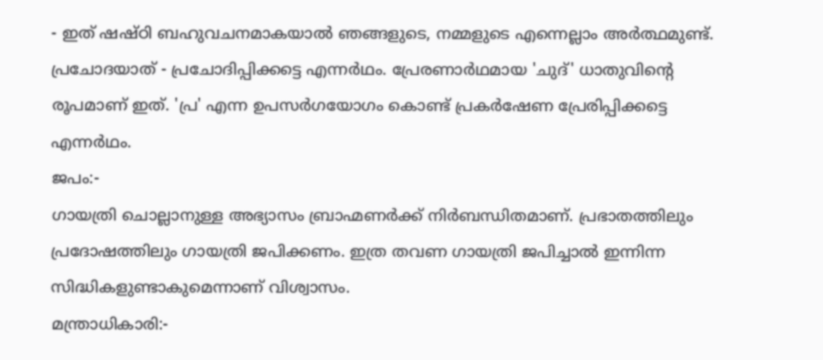- ഇത് ഷഷ്ഠി ബഹുവചനമാകയാൽ ഞങ്ങളുടെ, നമ്മളുടെ എന്നെല്ലാം അർത്ഥമുണ്ട്.
പ്രചോദയാത് - പ്രചോദിപ്പിക്കട്ടെ എന്നർഥം. പ്രേരണാർഥമായ 'ചുദ്' ധാതുവിന്റെ രൂപമാണ് ഇത്. 'പ്ര' എന്ന ഉപസർഗയോഗം കൊണ്ട് പ്രകർഷേണ പ്രേരിപ്പിക്കട്ടെ എന്നർഥം.
ജപം:-
ഗായത്രി ചൊല്ലാനുള്ള അഭ്യാസം ബ്രാഹ്മണർക്ക് നിർബന്ധിതമാണ്. പ്രഭാതത്തിലും പ്രദോഷത്തിലും ഗായത്രി ജപിക്കണം. ഇത്ര തവണ ഗായത്രി ജപിച്ചാൽ ഇന്നിന്ന സിദ്ധികളുണ്ടാകുമെന്നാണ് വിശ്വാസം.
മന്ത്രാധികാരി:-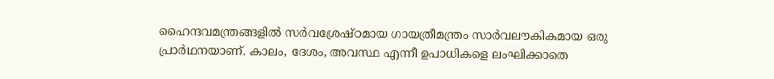ഹൈന്ദവമന്ത്രങ്ങളിൽ സർവശ്രേഷ്ഠമായ ഗായത്രീമന്ത്രം സാർവലൗകികമായ ഒരു പ്രാർഥനയാണ്. കാലം, ദേശം, അവസ്ഥ എന്നീ ഉപാധികളെ ലംഘിക്കാതെ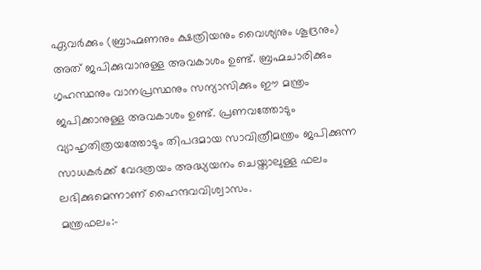ഏവർക്കും (ബ്രാഹ്മണനും ക്ഷത്രിയനും വൈശ്യനും ശൂദ്രനും) അത് ജപിക്കുവാനുള്ള അവകാശം ഉണ്ട്. ബ്രഹ്മചാരിക്കും ഗൃഹസ്ഥനും വാനപ്രസ്ഥനും സന്യാസിക്കും ഈ മന്ത്രം ജപിക്കാനുള്ള അവകാശം ഉണ്ട്. പ്രണവത്തോടും വ്യാഹൃതിത്രയത്തോടും തിപദമായ സാവിത്രീമന്ത്രം ജപിക്കുന്ന സാധകർക്ക് വേദത്രയം അദ്ധ്യയനം ചെയ്താലുള്ള ഫലം ലഭിക്കുമെന്നാണ് ഹൈന്ദവവിശ്വാസം.
മന്ത്രഫലം:-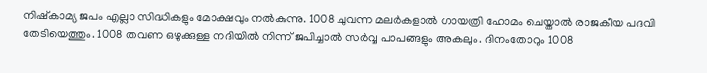നിഷ്കാമ്യ ജപം എല്ലാ സിദ്ധികളും മോക്ഷവും നൽകുന്നു. 1008 ചുവന്ന മലർകളാൽ ഗായത്രി ഹോമം ചെയ്താൽ രാജകീയ പദവി തേടിയെത്തും. 1008 തവണ ഒഴുക്കുള്ള നദിയിൽ നിന്ന് ജപിച്ചാൽ സർവ്വ പാപങ്ങളും അകലും. ദിനംതോറും 1008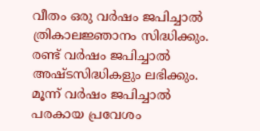വീതം ഒരു വർഷം ജപിച്ചാൽ ത്രികാലജ്ഞാനം സിദ്ധിക്കും. രണ്ട് വർഷം ജപിച്ചാൽ അഷ്ടസിദ്ധികളും ലഭിക്കും. മൂന്ന് വർഷം ജപിച്ചാൽ പരകായ പ്രവേശം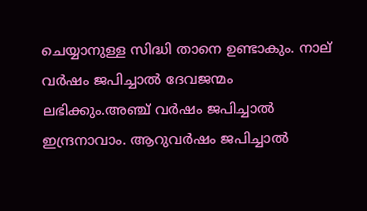ചെയ്യാനുള്ള സിദ്ധി താനെ ഉണ്ടാകും. നാല് വർഷം ജപിച്ചാൽ ദേവജന്മം ലഭിക്കും.അഞ്ച് വർഷം ജപിച്ചാൽ ഇന്ദ്രനാവാം. ആറുവർഷം ജപിച്ചാൽ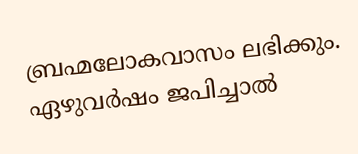ബ്രഹ്മലോകവാസം ലഭിക്കും. ഏഴുവർഷം ജപിച്ചാൽ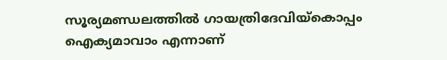സൂര്യമണ്ഡലത്തിൽ ഗായത്രിദേവിയ്കൊപ്പം ഐക്യമാവാം എന്നാണ്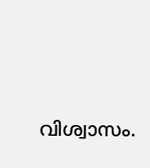വിശ്വാസം.